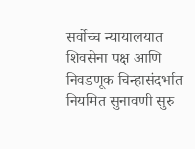सर्वोच्च न्यायालयात शिवसेना पक्ष आणि निवडणूक चिन्हासंदर्भात नियमित सुनावणी सुरु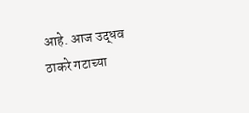आहे. आज उद्धव ठाकरे गटाच्या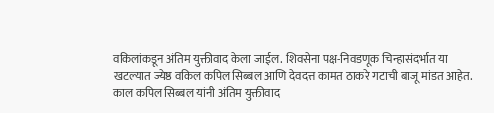वकिलांकडून अंतिम युक्तीवाद केला जाईल. शिवसेना पक्ष-निवडणूक चिन्हासंदर्भात या खटल्यात ज्येष्ठ वकिल कपिल सिब्बल आणि देवदत्त कामत ठाकरे गटाची बाजू मांडत आहेत. काल कपिल सिब्बल यांनी अंतिम युक्तीवाद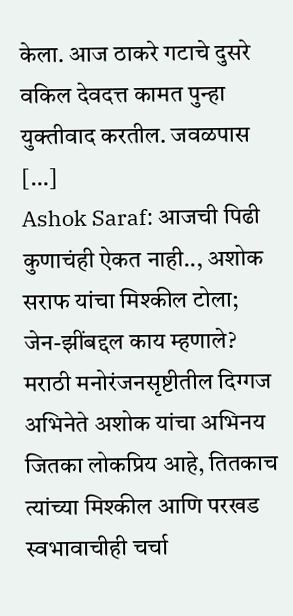केला. आज ठाकरे गटाचे दुसरे वकिल देवदत्त कामत पुन्हा युक्तीवाद करतील. जवळपास […]
Ashok Saraf: आजची पिढी कुणाचंही ऐकत नाही.., अशोक सराफ यांचा मिश्कील टोला; जेन-झींबद्दल काय म्हणाले?
मराठी मनोरंजनसृष्टीतील दिग्गज अभिनेते अशोक यांचा अभिनय जितका लोकप्रिय आहे, तितकाच त्यांच्या मिश्कील आणि परखड स्वभावाचीही चर्चा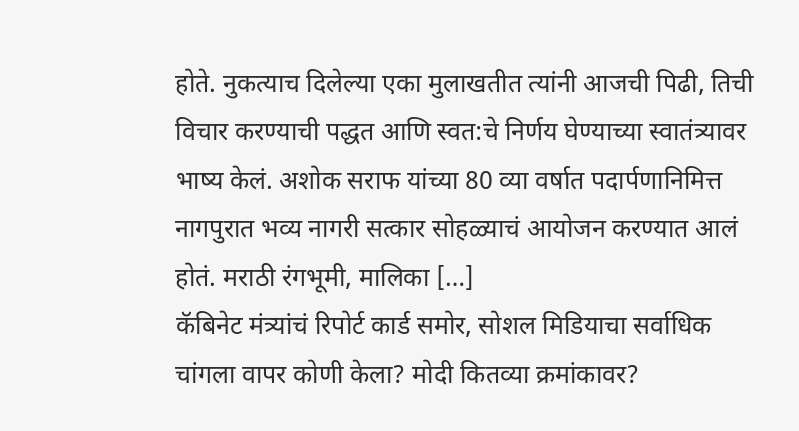होते. नुकत्याच दिलेल्या एका मुलाखतीत त्यांनी आजची पिढी, तिची विचार करण्याची पद्धत आणि स्वत:चे निर्णय घेण्याच्या स्वातंत्र्यावर भाष्य केलं. अशोक सराफ यांच्या 80 व्या वर्षात पदार्पणानिमित्त नागपुरात भव्य नागरी सत्कार सोहळ्याचं आयोजन करण्यात आलं होतं. मराठी रंगभूमी, मालिका […]
कॅबिनेट मंत्र्यांचं रिपोर्ट कार्ड समोर, सोशल मिडियाचा सर्वाधिक चांगला वापर कोणी केला? मोदी कितव्या क्रमांकावर?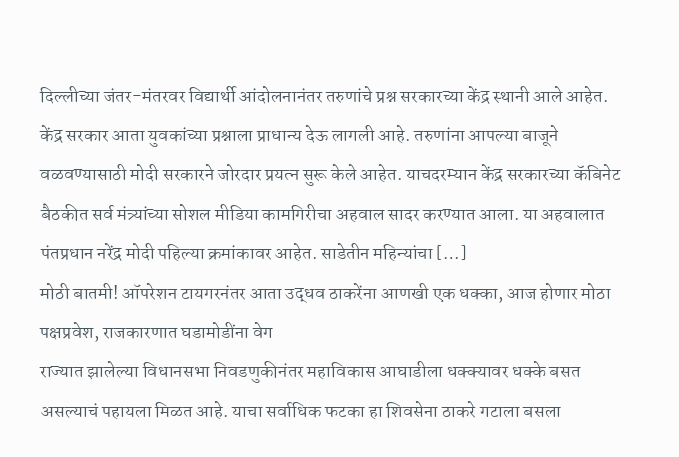दिल्लीच्या जंतर-मंतरवर विद्यार्थी आंदोलनानंतर तरुणांचे प्रश्न सरकारच्या केंद्र स्थानी आले आहेत. केंद्र सरकार आता युवकांच्या प्रश्नाला प्राधान्य देऊ लागली आहे. तरुणांना आपल्या बाजूने वळवण्यासाठी मोदी सरकारने जोरदार प्रयत्न सुरू केले आहेत. याचदरम्यान केंद्र सरकारच्या कॅबिनेट बैठकीत सर्व मंत्र्यांच्या सोशल मीडिया कामगिरीचा अहवाल सादर करण्यात आला. या अहवालात पंतप्रधान नरेंद्र मोदी पहिल्या क्रमांकावर आहेत. साडेतीन महिन्यांचा […]
मोठी बातमी! ऑपरेशन टायगरनंतर आता उद्धव ठाकरेंना आणखी एक धक्का, आज होणार मोठा पक्षप्रवेश, राजकारणात घडामोडींना वेग
राज्यात झालेल्या विधानसभा निवडणुकीनंतर महाविकास आघाडीला धक्क्यावर धक्के बसत असल्याचं पहायला मिळत आहे. याचा सर्वाधिक फटका हा शिवसेना ठाकरे गटाला बसला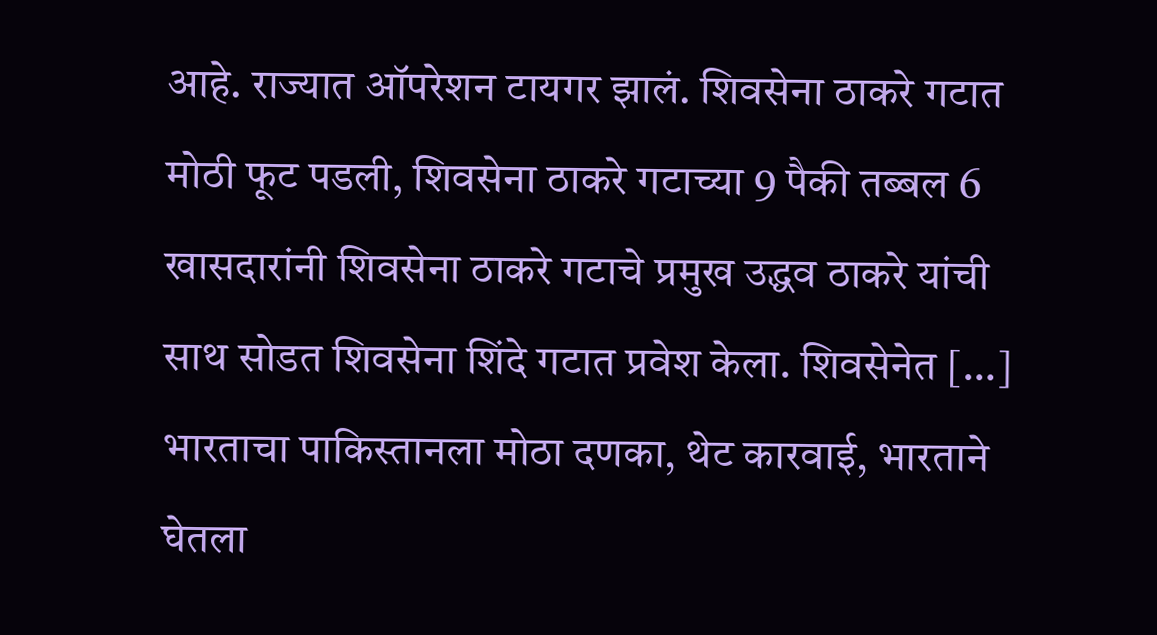आहे. राज्यात ऑपरेशन टायगर झालं. शिवसेना ठाकरे गटात मोठी फूट पडली, शिवसेना ठाकरे गटाच्या 9 पैकी तब्बल 6 खासदारांनी शिवसेना ठाकरे गटाचे प्रमुख उद्धव ठाकरे यांची साथ सोडत शिवसेना शिंदे गटात प्रवेश केला. शिवसेनेत […]
भारताचा पाकिस्तानला मोठा दणका, थेट कारवाई, भारताने घेतला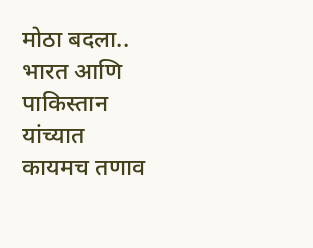मोठा बदला..
भारत आणि पाकिस्तान यांच्यात कायमच तणाव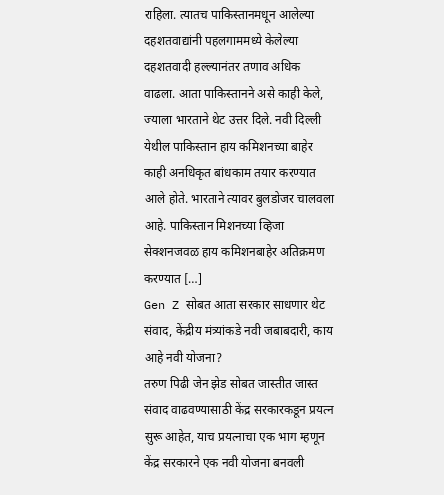राहिला. त्यातच पाकिस्तानमधून आलेल्या दहशतवाद्यांनी पहलगाममध्ये केलेल्या दहशतवादी हल्ल्यानंतर तणाव अधिक वाढला. आता पाकिस्तानने असे काही केले, ज्याला भारताने थेट उत्तर दिले. नवी दिल्ली येथील पाकिस्तान हाय कमिशनच्या बाहेर काही अनधिकृत बांधकाम तयार करण्यात आले होते. भारताने त्यावर बुलडोजर चालवला आहे. पाकिस्तान मिशनच्या व्हिजा सेक्शनजवळ हाय कमिशनबाहेर अतिक्रमण करण्यात […]
Gen Z सोबत आता सरकार साधणार थेट संवाद, केंद्रीय मंत्र्यांकडे नवी जबाबदारी, काय आहे नवी योजना?
तरुण पिढी जेन झेड सोबत जास्तीत जास्त संवाद वाढवण्यासाठी केंद्र सरकारकडून प्रयत्न सुरू आहेत, याच प्रयत्नाचा एक भाग म्हणून केंद्र सरकारने एक नवी योजना बनवली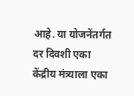आहे. या योजनेंतर्गत दर दिवशी एका केंद्रीय मंत्र्याला एका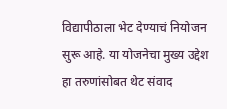विद्यापीठाला भेट देण्याचं नियोजन सुरू आहे. या योजनेचा मुख्य उद्देश हा तरुणांसोबत थेट संवाद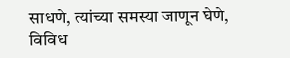साधणे, त्यांच्या समस्या जाणून घेणे, विविध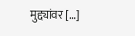मुद्द्यांवर […]